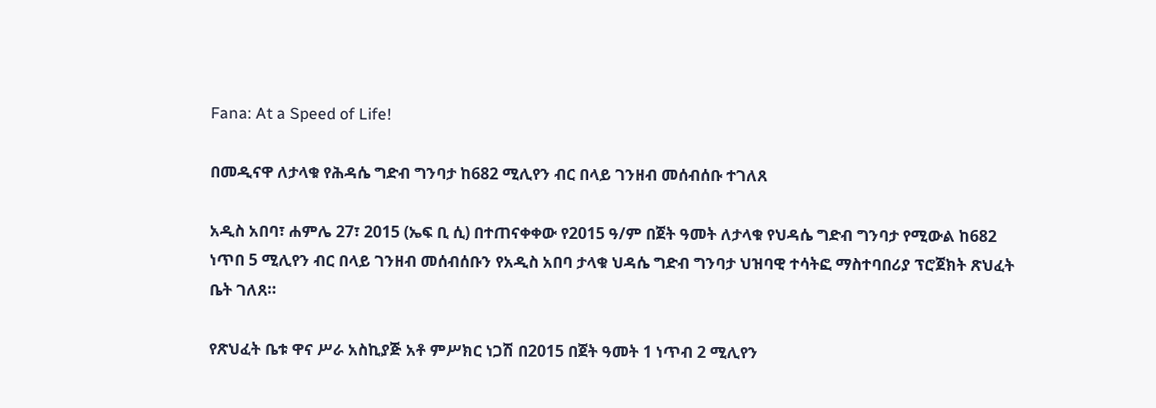Fana: At a Speed of Life!

በመዲናዋ ለታላቁ የሕዳሴ ግድብ ግንባታ ከ682 ሚሊየን ብር በላይ ገንዘብ መሰብሰቡ ተገለጸ

አዲስ አበባ፣ ሐምሌ 27፣ 2015 (ኤፍ ቢ ሲ) በተጠናቀቀው የ2015 ዓ/ም በጀት ዓመት ለታላቁ የህዳሴ ግድብ ግንባታ የሚውል ከ682 ነጥበ 5 ሚሊየን ብር በላይ ገንዘብ መሰብሰቡን የአዲስ አበባ ታላቁ ህዳሴ ግድብ ግንባታ ህዝባዊ ተሳትፎ ማስተባበሪያ ፕሮጀክት ጽህፈት ቤት ገለጸ።

የጽህፈት ቤቱ ዋና ሥራ አስኪያጅ አቶ ምሥክር ነጋሽ በ2015 በጀት ዓመት 1 ነጥብ 2 ሚሊየን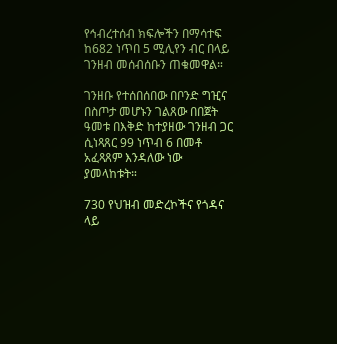የኅብረተሰብ ክፍሎችን በማሳተፍ ከ682 ነጥበ 5 ሚሊየን ብር በላይ ገንዘብ መሰብሰቡን ጠቁመዋል።

ገንዘቡ የተሰበሰበው በቦንድ ግዢና በስጦታ መሆኑን ገልጸው በበጀት ዓመቱ በእቅድ ከተያዘው ገንዘብ ጋር ሲነጻጸር 99 ነጥብ 6 በመቶ አፈጻጸም እንዳለው ነው ያመላከቱት።

730 የህዝብ መድረኮችና የጎዳና ላይ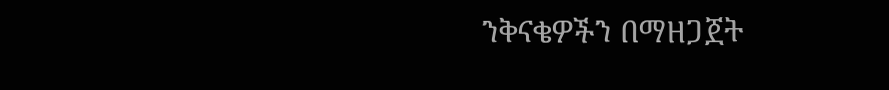ንቅናቄዎችን በማዘጋጀት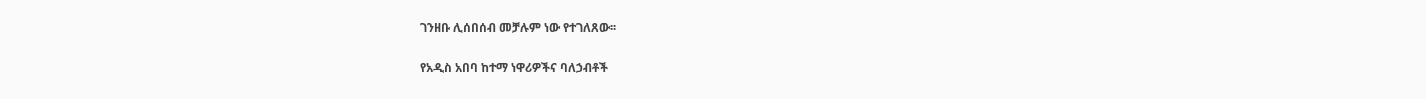ገንዘቡ ሊሰበሰብ መቻሉም ነው የተገለጸው፡፡

የአዲስ አበባ ከተማ ነዋሪዎችና ባለኃብቶች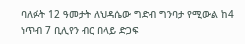ባለፉት 12 ዓመታት ለህዳሴው ግድብ ግንባታ የሚውል ከ4 ነጥብ 7 ቢሊየን ብር በላይ ድጋፍ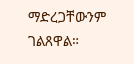ማድረጋቸውንም ገልጸዋል።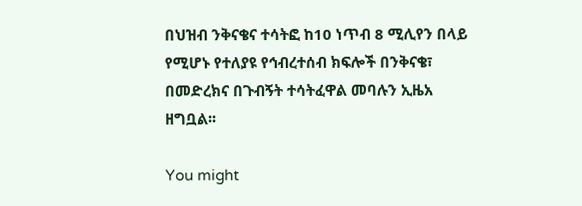በህዝብ ንቅናቄና ተሳትፎ ከ10 ነጥብ 8 ሚሊየን በላይ የሚሆኑ የተለያዩ የኅብረተሰብ ክፍሎች በንቅናቄ፣ በመድረክና በጉብኝት ተሳትፈዋል መባሉን ኢዜአ ዘግቧል፡፡

You might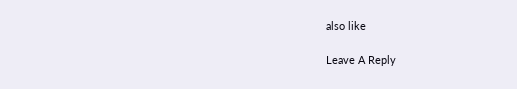also like

Leave A Reply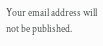Your email address will not be published.